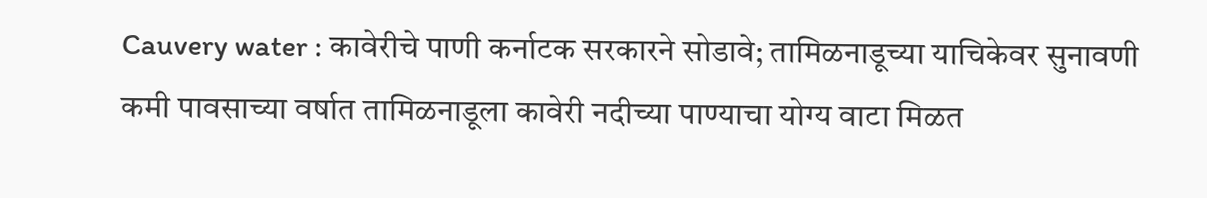Cauvery water : कावेरीचे पाणी कर्नाटक सरकारने सोडावे; तामिळनाडूच्या याचिकेवर सुनावणी
कमी पावसाच्या वर्षात तामिळनाडूला कावेरी नदीच्या पाण्याचा योग्य वाटा मिळत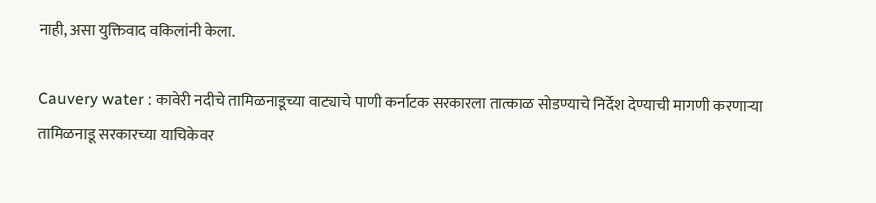नाही, असा युक्तिवाद वकिलांनी केला.

Cauvery water : कावेरी नदीचे तामिळनाडूच्या वाट्याचे पाणी कर्नाटक सरकारला तात्काळ सोडण्याचे निर्देश देण्याची मागणी करणाऱ्या तामिळनाडू सरकारच्या याचिकेवर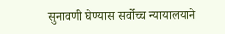सुनावणी घेण्यास सर्वोच्च न्यायालयाने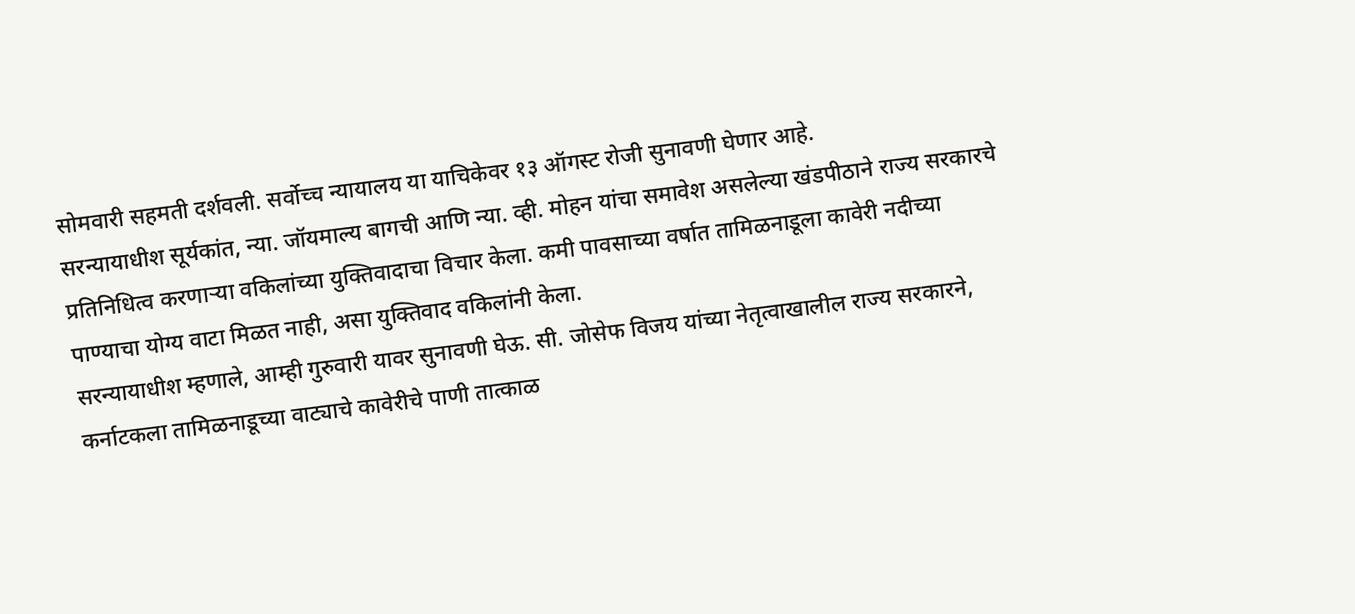सोमवारी सहमती दर्शवली. सर्वोच्च न्यायालय या याचिकेवर १३ ऑगस्ट रोजी सुनावणी घेणार आहे.
सरन्यायाधीश सूर्यकांत, न्या. जॉयमाल्य बागची आणि न्या. व्ही. मोहन यांचा समावेश असलेल्या खंडपीठाने राज्य सरकारचे प्रतिनिधित्व करणाऱ्या वकिलांच्या युक्तिवादाचा विचार केला. कमी पावसाच्या वर्षात तामिळनाडूला कावेरी नदीच्या पाण्याचा योग्य वाटा मिळत नाही, असा युक्तिवाद वकिलांनी केला.
सरन्यायाधीश म्हणाले, आम्ही गुरुवारी यावर सुनावणी घेऊ. सी. जोसेफ विजय यांच्या नेतृत्वाखालील राज्य सरकारने, कर्नाटकला तामिळनाडूच्या वाट्याचे कावेरीचे पाणी तात्काळ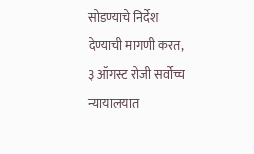सोडण्याचे निर्देश देण्याची मागणी करत, ३ ऑगस्ट रोजी सर्वोच्च न्यायालयात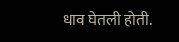धाव घेतली होती.